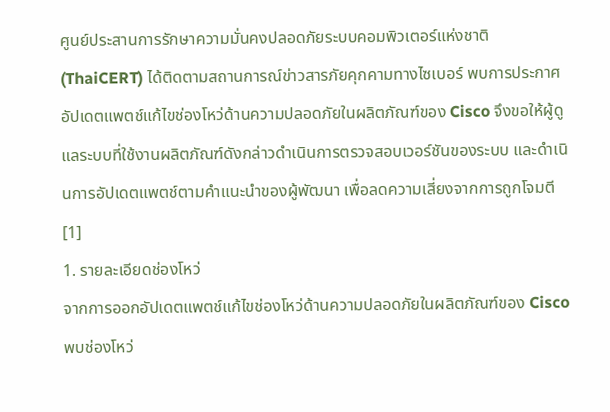ศูนย์ประสานการรักษาความมั่นคงปลอดภัยระบบคอมพิวเตอร์แห่งชาติ (ThaiCERT) ได้ติดตามสถานการณ์ข่าวสารภัยคุกคามทางไซเบอร์ พบการประกาศอัปเดตแพตช์แก้ไขช่องโหว่ด้านความปลอดภัยในผลิตภัณฑ์ของ Cisco จึงขอให้ผู้ดูแลระบบที่ใช้งานผลิตภัณฑ์ดังกล่าวดำเนินการตรวจสอบเวอร์ชันของระบบ และดำเนินการอัปเดตแพตช์ตามคำแนะนำของผู้พัฒนา เพื่อลดความเสี่ยงจากการถูกโจมตี [1]
1. รายละเอียดช่องโหว่
จากการออกอัปเดตแพตช์แก้ไขช่องโหว่ด้านความปลอดภัยในผลิตภัณฑ์ของ Cisco พบช่องโหว่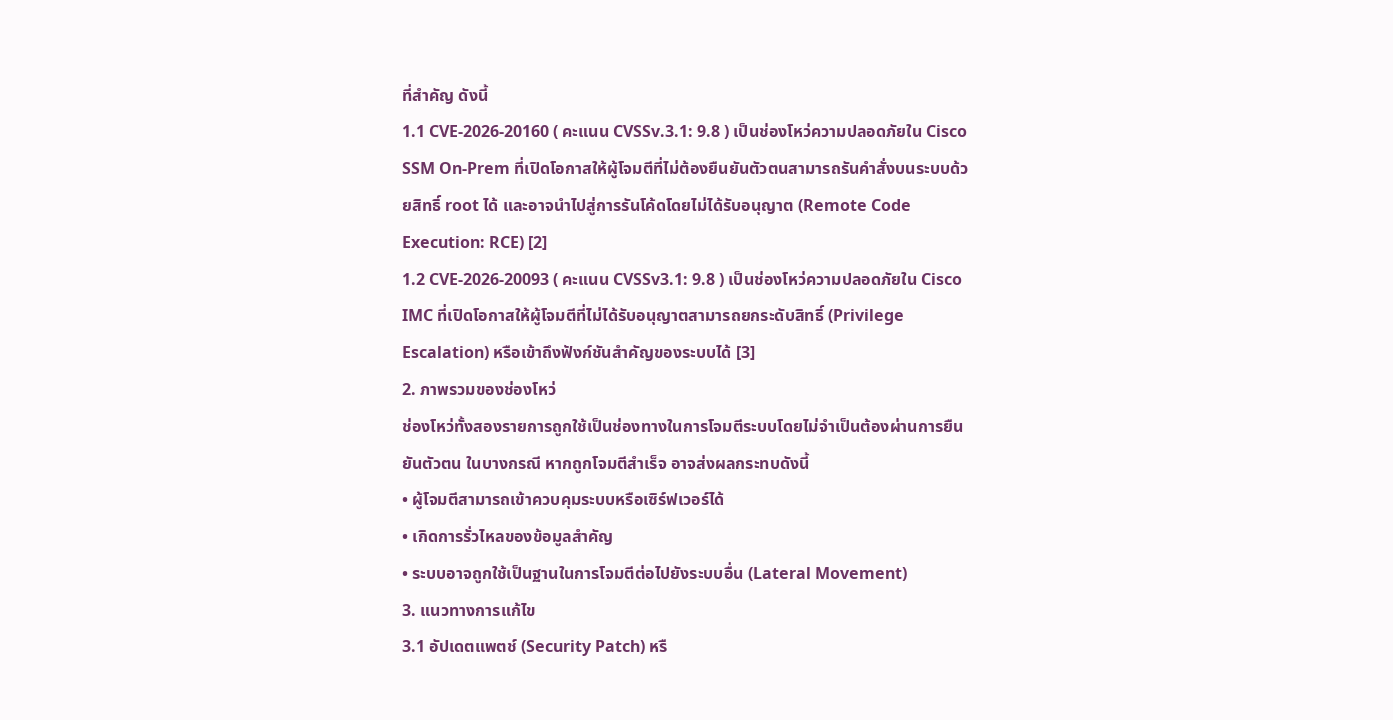ที่สำคัญ ดังนี้
1.1 CVE-2026-20160 ( คะแนน CVSSv.3.1: 9.8 ) เป็นช่องโหว่ความปลอดภัยใน Cisco SSM On-Prem ที่เปิดโอกาสให้ผู้โจมตีที่ไม่ต้องยืนยันตัวตนสามารถรันคำสั่งบนระบบด้วยสิทธิ์ root ได้ และอาจนำไปสู่การรันโค้ดโดยไม่ได้รับอนุญาต (Remote Code Execution: RCE) [2]
1.2 CVE-2026-20093 ( คะแนน CVSSv3.1: 9.8 ) เป็นช่องโหว่ความปลอดภัยใน Cisco IMC ที่เปิดโอกาสให้ผู้โจมตีที่ไม่ได้รับอนุญาตสามารถยกระดับสิทธิ์ (Privilege Escalation) หรือเข้าถึงฟังก์ชันสำคัญของระบบได้ [3]
2. ภาพรวมของช่องโหว่
ช่องโหว่ทั้งสองรายการถูกใช้เป็นช่องทางในการโจมตีระบบโดยไม่จำเป็นต้องผ่านการยืนยันตัวตน ในบางกรณี หากถูกโจมตีสำเร็จ อาจส่งผลกระทบดังนี้
• ผู้โจมตีสามารถเข้าควบคุมระบบหรือเซิร์ฟเวอร์ได้
• เกิดการรั่วไหลของข้อมูลสำคัญ
• ระบบอาจถูกใช้เป็นฐานในการโจมตีต่อไปยังระบบอื่น (Lateral Movement)
3. แนวทางการแก้ไข
3.1 อัปเดตแพตช์ (Security Patch) หรื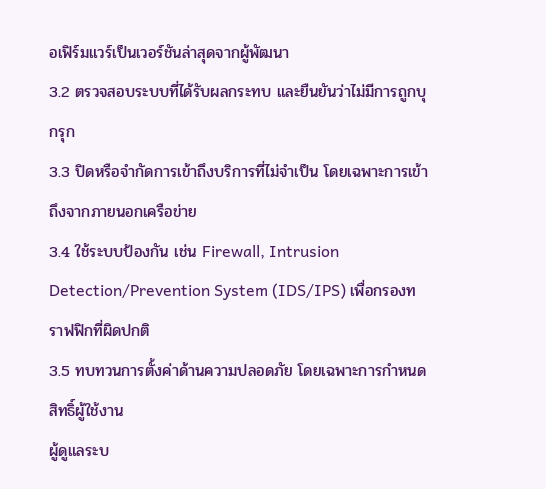อเฟิร์มแวร์เป็นเวอร์ชันล่าสุดจากผู้พัฒนา
3.2 ตรวจสอบระบบที่ได้รับผลกระทบ และยืนยันว่าไม่มีการถูกบุกรุก
3.3 ปิดหรือจำกัดการเข้าถึงบริการที่ไม่จำเป็น โดยเฉพาะการเข้าถึงจากภายนอกเครือข่าย
3.4 ใช้ระบบป้องกัน เช่น Firewall, Intrusion Detection/Prevention System (IDS/IPS) เพื่อกรองทราฟฟิกที่ผิดปกติ
3.5 ทบทวนการตั้งค่าด้านความปลอดภัย โดยเฉพาะการกำหนดสิทธิ์ผู้ใช้งาน
ผู้ดูแลระบ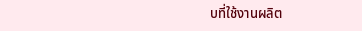บที่ใช้งานผลิต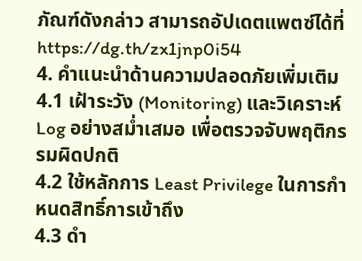ภัณฑ์ดังกล่าว สามารถอัปเดตแพตซ์ได้ที่ https://dg.th/zx1jnp0i54
4. คำแนะนำด้านความปลอดภัยเพิ่มเติม
4.1 เฝ้าระวัง (Monitoring) และวิเคราะห์ Log อย่างสม่ำเสมอ เพื่อตรวจจับพฤติกรรมผิดปกติ
4.2 ใช้หลักการ Least Privilege ในการกำหนดสิทธิ์การเข้าถึง
4.3 ดำ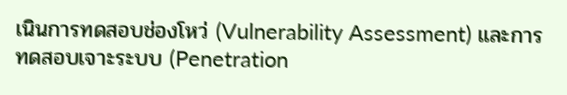เนินการทดสอบช่องโหว่ (Vulnerability Assessment) และการทดสอบเจาะระบบ (Penetration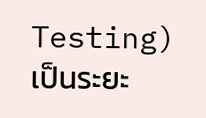Testing) เป็นระยะ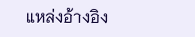แหล่งอ้างอิง